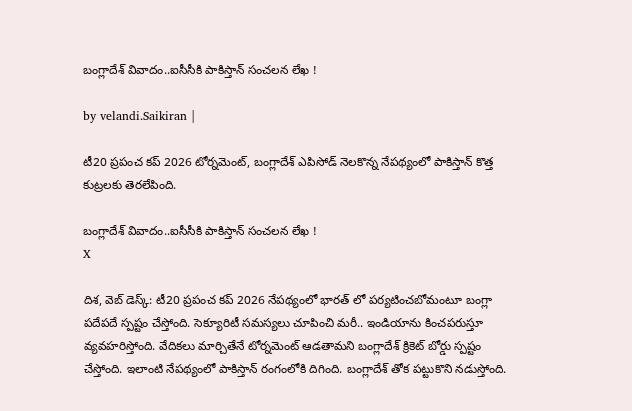బంగ్లాదేశ్ వివాదం..ఐసీసీకి పాకిస్తాన్ సంచ‌ల‌న లేఖ !

by velandi.Saikiran |

టీ20 ప్రపంచ కప్ 2026 టోర్నమెంట్, బంగ్లాదేశ్ ఎపిసోడ్ నెలకొన్న నేపథ్యంలో పాకిస్తాన్ కొత్త కుట్రలకు తెరలేపింది.

బంగ్లాదేశ్ వివాదం..ఐసీసీకి పాకిస్తాన్ సంచ‌ల‌న లేఖ !
X

దిశ‌, వెబ్ డెస్క్‌: టీ20 ప్రపంచ కప్ 2026 నేపథ్యంలో భార‌త్ లో ప‌ర్య‌టించ‌బోమంటూ బంగ్లా పదేపదే స్పష్టం చేస్తోంది. సెక్యూరిటీ సమస్యలు చూపించి మరీ.. ఇండియాను కించపరుస్తూ వ్యవహరిస్తోంది. వేదికలు మార్చితేనే టోర్నమెంట్ ఆడతామని బంగ్లాదేశ్ క్రికెట్ బోర్డు స్పష్టం చేస్తోంది. ఇలాంటి నేపథ్యంలో పాకిస్తాన్ రంగంలోకి దిగింది. బంగ్లాదేశ్ తోక పట్టుకొని నడుస్తోంది.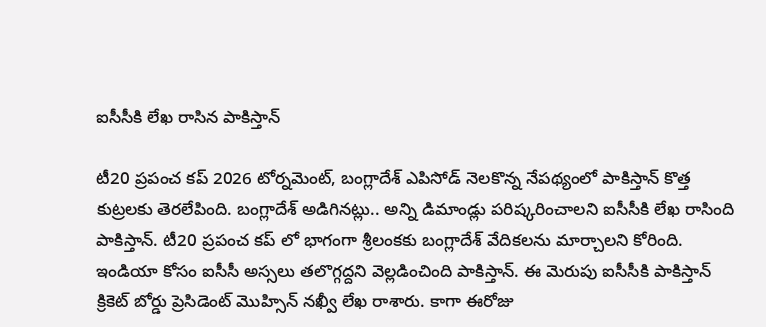ఐసీసీకి లేఖ రాసిన పాకిస్తాన్

టీ20 ప్రపంచ కప్ 2026 టోర్నమెంట్, బంగ్లాదేశ్ ఎపిసోడ్ నెలకొన్న నేపథ్యంలో పాకిస్తాన్ కొత్త కుట్రలకు తెరలేపింది. బంగ్లాదేశ్ అడిగినట్లు.. అన్ని డిమాండ్లు పరిష్కరించాలని ఐసీసీకి లేఖ రాసింది పాకిస్తాన్. టీ20 ప్రపంచ కప్ లో భాగంగా శ్రీలంకకు బంగ్లాదేశ్ వేదికలను మార్చాలని కోరింది. ఇండియా కోసం ఐసీసీ అస్సలు తలొగ్గద్దని వెల్లడించింది పాకిస్తాన్. ఈ మెరుపు ఐసీసీకి పాకిస్తాన్ క్రికెట్ బోర్డు ప్రెసిడెంట్ మొహ్సిన్ నఖ్వీ లేఖ‌ రాశారు. కాగా ఈరోజు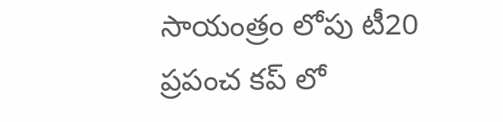సాయంత్రం లోపు టీ20 ప్రపంచ కప్ లో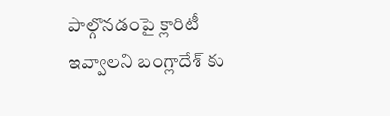పాల్గొనడంపై క్లారిటీ ఇవ్వాలని బంగ్లాదేశ్ కు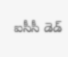ఐసీసీ డెడ్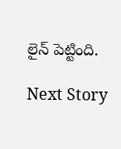లైన్ పెట్టింది.

Next Story